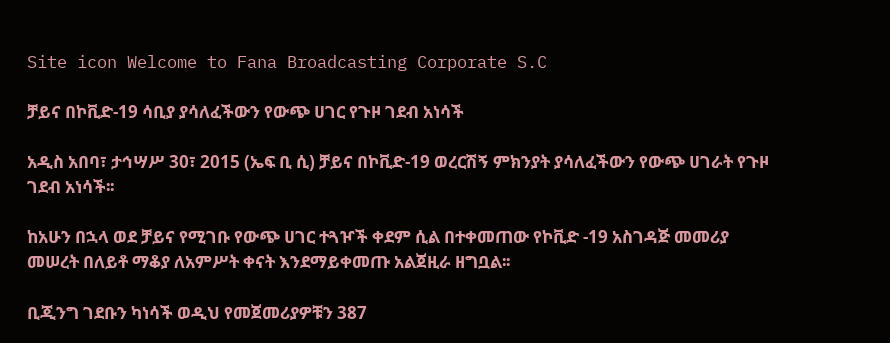Site icon Welcome to Fana Broadcasting Corporate S.C

ቻይና በኮቪድ-19 ሳቢያ ያሳለፈችውን የውጭ ሀገር የጉዞ ገደብ አነሳች

አዲስ አበባ፣ ታኅሣሥ 30፣ 2015 (ኤፍ ቢ ሲ) ቻይና በኮቪድ-19 ወረርሽኝ ምክንያት ያሳለፈችውን የውጭ ሀገራት የጉዞ ገደብ አነሳች፡፡

ከአሁን በኋላ ወደ ቻይና የሚገቡ የውጭ ሀገር ተጓዦች ቀደም ሲል በተቀመጠው የኮቪድ -19 አስገዳጅ መመሪያ መሠረት በለይቶ ማቆያ ለአምሥት ቀናት እንደማይቀመጡ አልጀዚራ ዘግቧል፡፡

ቢጂንግ ገደቡን ካነሳች ወዲህ የመጀመሪያዎቹን 387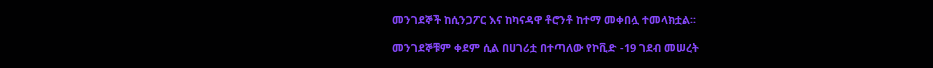መንገደኞች ከሲንጋፖር እና ከካናዳዋ ቶሮንቶ ከተማ መቀበሏ ተመላክቷል፡፡

መንገደኞቹም ቀደም ሲል በሀገሪቷ በተጣለው የኮቪድ -19 ገደብ መሠረት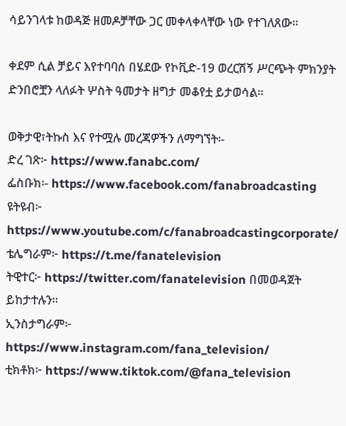ሳይንገላቱ ከወዳጅ ዘመዶቻቸው ጋር መቀላቀላቸው ነው የተገለጸው፡፡

ቀደም ሲል ቻይና እየተባባሰ በሄደው የኮቪድ-19 ወረርሽኝ ሥርጭት ምክንያት ድንበሮቿን ላለፉት ሦስት ዓመታት ዘግታ መቆየቷ ይታወሳል፡፡

ወቅታዊ፣ትኩስ እና የተሟሉ መረጃዎችን ለማግኘት፡-
ድረ ገጽ፦ https://www.fanabc.com/
ፌስቡክ፡- https://www.facebook.com/fanabroadcasting
ዩትዩብ፦ https://www.youtube.com/c/fanabroadcastingcorporate/
ቴሌግራም፦ https://t.me/fanatelevision
ትዊተር፦ https://twitter.com/fanatelevision በመወዳጀት ይከታተሉን፡፡
ኢንስታግራም፦ https://www.instagram.com/fana_television/
ቲክቶክ፦ https://www.tiktok.com/@fana_television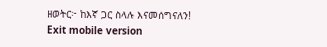ዘወትር፦ ከእኛ ጋር ስላሉ እናመሰግናለን!
Exit mobile version